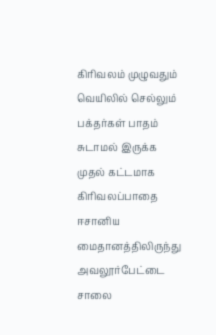கிரிவலம் முழுவதும் வெயிலில் செல்லும் பக்தர்கள் பாதம் சுடாமல் இருக்க முதல் கட்டமாக கிரிவலப்பாதை ஈசானிய மைதானத்திலிருந்து அவலூர்பேட்டை சாலை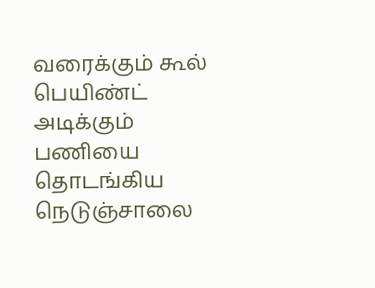வரைக்கும் கூல் பெயிண்ட் அடிக்கும் பணியை தொடங்கிய நெடுஞ்சாலை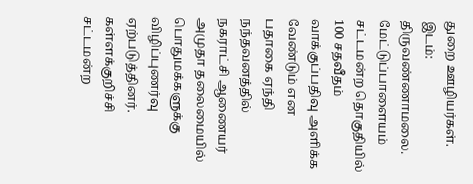துறை ஊழியர்கள். இடம்: திருவண்ணாமலை.
மேட்டுப்பாளையம் சட்டமன்ற தொகுதியில் 100 சதவீதம் வாக்குப்பதிவு அளிக்க வேண்டும் என பதாகை ஏந்தி நந்தவனத்தில் நகராட்சி ஆணையர் அமுதா தலைமையில் பொதுமக்களுக்கு விழிப்புணர்வு ஏற்படுத்தினர்.
கள்ளக்குறிச்சி சட்டமன்ற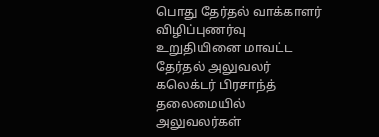பொது தேர்தல் வாக்காளர் விழிப்புணர்வு உறுதியினை மாவட்ட தேர்தல் அலுவலர் கலெக்டர் பிரசாந்த் தலைமையில் அலுவலர்கள்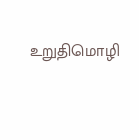உறுதிமொழி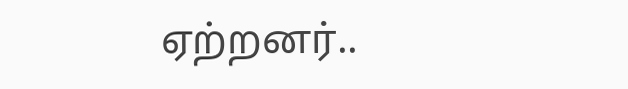ஏற்றனர்..